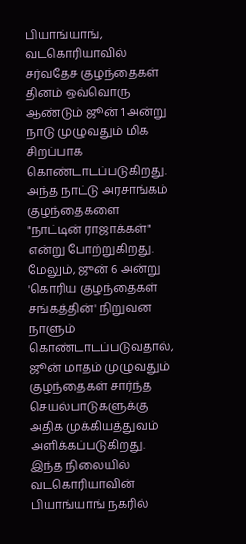பியாங்யாங்,
வடகொரியாவில் சர்வதேச குழந்தைகள் தினம் ஒவ்வொரு ஆண்டும் ஜூன் 1 அன்று நாடு முழுவதும் மிக சிறப்பாக கொண்டாடப்படுகிறது. அந்த நாட்டு அரசாங்கம் குழந்தைகளை "நாட்டின் ராஜாக்கள்" என்று போற்றுகிறது. மேலும், ஜுன் 6 அன்று 'கொரிய குழந்தைகள் சங்கத்தின்' நிறுவன நாளும் கொண்டாடப்படுவதால், ஜூன் மாதம் முழுவதும் குழந்தைகள் சார்ந்த செயல்பாடுகளுக்கு அதிக முக்கியத்துவம் அளிக்கப்படுகிறது.
இந்த நிலையில் வடகொரியாவின் பியாங்யாங் நகரில்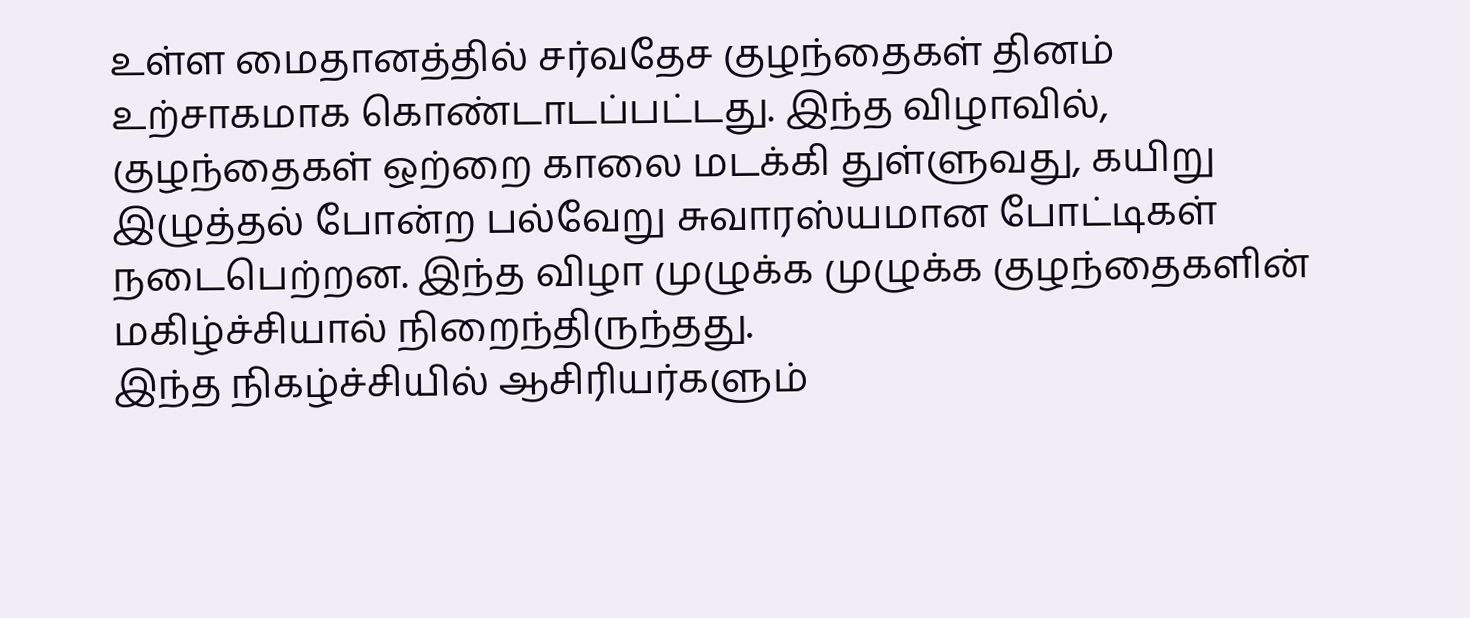உள்ள மைதானத்தில் சர்வதேச குழந்தைகள் தினம் உற்சாகமாக கொண்டாடப்பட்டது. இந்த விழாவில், குழந்தைகள் ஒற்றை காலை மடக்கி துள்ளுவது, கயிறு இழுத்தல் போன்ற பல்வேறு சுவாரஸ்யமான போட்டிகள் நடைபெற்றன. இந்த விழா முழுக்க முழுக்க குழந்தைகளின் மகிழ்ச்சியால் நிறைந்திருந்தது.
இந்த நிகழ்ச்சியில் ஆசிரியர்களும்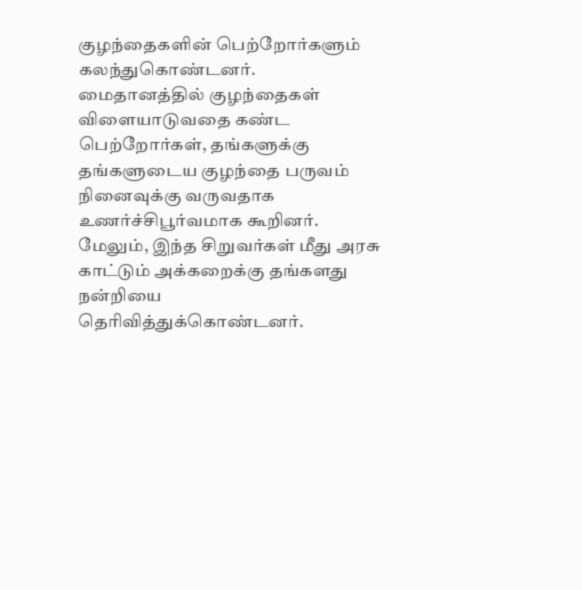குழந்தைகளின் பெற்றோர்களும் கலந்துகொண்டனர். மைதானத்தில் குழந்தைகள் விளையாடுவதை கண்ட பெற்றோர்கள், தங்களுக்கு தங்களுடைய குழந்தை பருவம் நினைவுக்கு வருவதாக உணர்ச்சிபூர்வமாக கூறினர். மேலும், இந்த சிறுவர்கள் மீது அரசு காட்டும் அக்கறைக்கு தங்களது நன்றியை தெரிவித்துக்கொண்டனர்.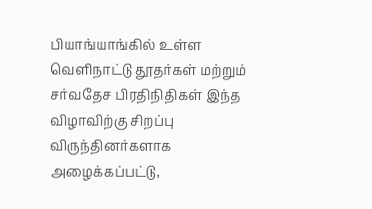பியாங்யாங்கில் உள்ள வெளிநாட்டு தூதர்கள் மற்றும் சர்வதேச பிரதிநிதிகள் இந்த விழாவிற்கு சிறப்பு விருந்தினர்களாக அழைக்கப்பட்டு,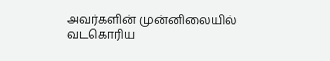அவர்களின் முன்னிலையில் வடகொரிய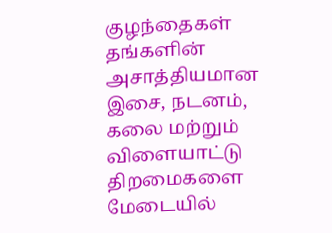குழந்தைகள் தங்களின் அசாத்தியமான இசை, நடனம், கலை மற்றும் விளையாட்டு திறமைகளை மேடையில்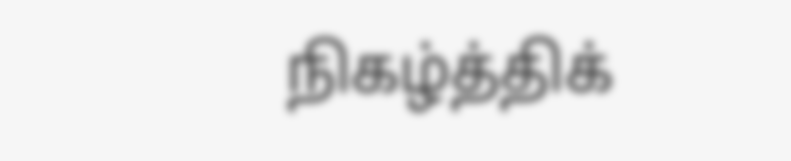நிகழ்த்திக்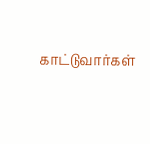காட்டுவார்கள்